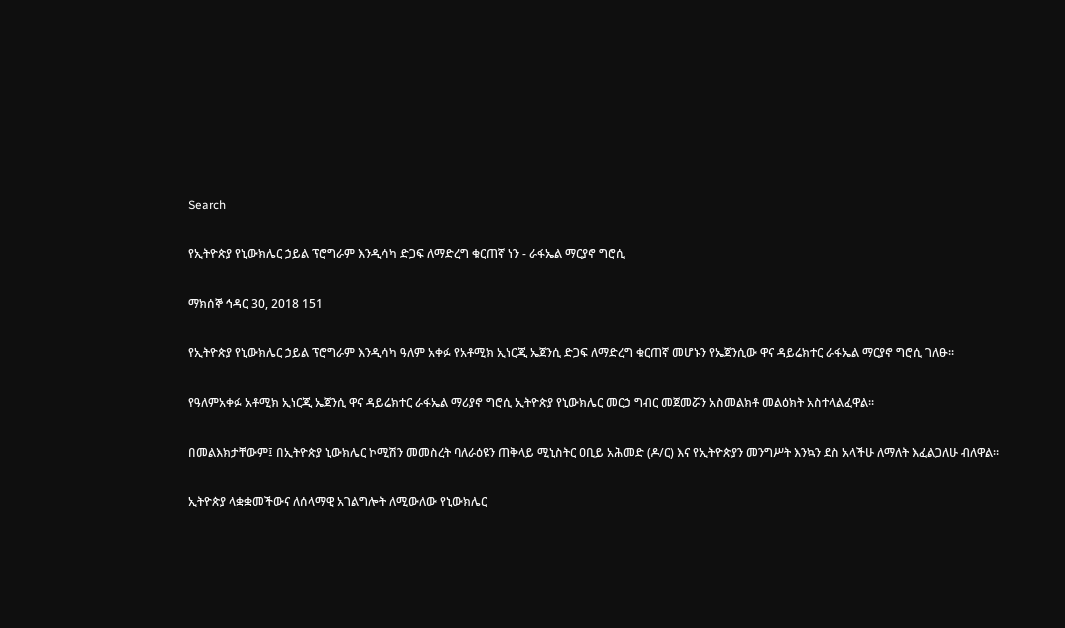Search

የኢትዮጵያ የኒውክሌር ኃይል ፕሮግራም እንዲሳካ ድጋፍ ለማድረግ ቁርጠኛ ነን - ራፋኤል ማርያኖ ግሮሲ

ማክሰኞ ኅዳር 30, 2018 151

የኢትዮጵያ የኒውክሌር ኃይል ፕሮግራም እንዲሳካ ዓለም አቀፉ የአቶሚክ ኢነርጂ ኤጀንሲ ድጋፍ ለማድረግ ቁርጠኛ መሆኑን የኤጀንሲው ዋና ዳይሬክተር ራፋኤል ማርያኖ ግሮሲ ገለፁ፡፡

የዓለምአቀፉ አቶሚክ ኢነርጂ ኤጀንሲ ዋና ዳይሬክተር ራፋኤል ማሪያኖ ግሮሲ ኢትዮጵያ የኒውክሌር መርኃ ግብር መጀመሯን አስመልክቶ መልዕክት አስተላልፈዋል፡፡

በመልእክታቸውም፤ በኢትዮጵያ ኒውክሌር ኮሚሽን መመስረት ባለራዕዩን ጠቅላይ ሚኒስትር ዐቢይ አሕመድ (ዶ/ር) እና የኢትዮጵያን መንግሥት እንኳን ደስ አላችሁ ለማለት እፈልጋለሁ ብለዋል፡፡

ኢትዮጵያ ላቋቋመችውና ለሰላማዊ አገልግሎት ለሚውለው የኒውክሌር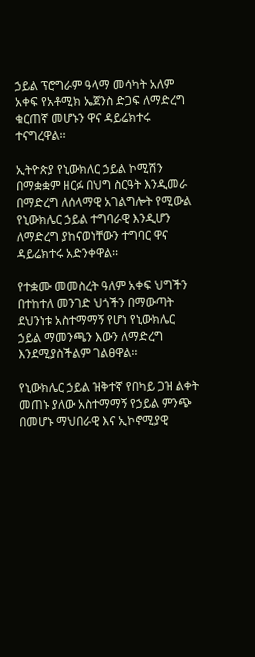ኃይል ፕሮግራም ዓላማ መሳካት አለም አቀፍ የአቶሚክ ኤጀንስ ድጋፍ ለማድረግ ቁርጠኛ መሆኑን ዋና ዳይሬክተሩ ተናግረዋል፡፡

ኢትዮጵያ የኒውክለር ኃይል ኮሚሽን በማቋቋም ዘርፉ በህግ ስርዓት እንዲመራ በማድረግ ለሰላማዊ አገልግሎት የሚውል የኒውክሌር ኃይል ተግባራዊ እንዲሆን ለማድረግ ያከናወነቸውን ተግባር ዋና ዳይሬክተሩ አድንቀዋል፡፡

የተቋሙ መመስረት ዓለም አቀፍ ህግችን በተከተለ መንገድ ህጎችን በማውጣት ደህንነቱ አስተማማኝ የሆነ የኒውክሌር ኃይል ማመንጫን እውን ለማድረግ እንደሚያስችልም ገልፀዋል፡፡

የኒውክሌር ኃይል ዝቅተኛ የበካይ ጋዝ ልቀት መጠኑ ያለው አስተማማኝ የኃይል ምንጭ በመሆኑ ማህበራዊ እና ኢኮኖሚያዊ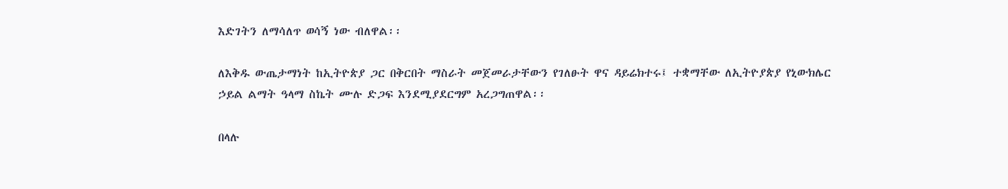እድገትን ለማሳለጥ ወሳኝ ነው ብለዋል፡፡

ለእቅዱ ውጤታማነት ከኢትዮጵያ ጋር በቅርበት ማስራት መጀመራታቸውን የገለፁት ዋና ዳይሬክተሩ፤ ተቋማቸው ለኢትዮያጵያ የኒውክሌር ኃይል ልማት ዓላማ ስኬት ሙሉ ድጋፍ እንደሚያደርግም አረጋግጠዋል፡፡

በላሉ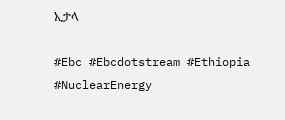ኢታላ

#Ebc #Ebcdotstream #Ethiopia #NuclearEnergy